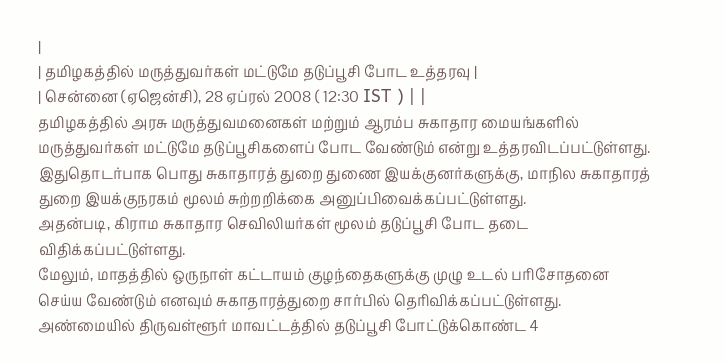|
| தமிழகத்தில் மருத்துவர்கள் மட்டுமே தடுப்பூசி போட உத்தரவு |
| சென்னை (ஏஜென்சி), 28 ஏப்ரல் 2008 ( 12:30 IST ) | |
தமிழகத்தில் அரசு மருத்துவமனைகள் மற்றும் ஆரம்ப சுகாதார மையங்களில் மருத்துவர்கள் மட்டுமே தடுப்பூசிகளைப் போட வேண்டும் என்று உத்தரவிடப்பட்டுள்ளது.
இதுதொடர்பாக பொது சுகாதாரத் துறை துணை இயக்குனர்களுக்கு, மாநில சுகாதாரத் துறை இயக்குநரகம் மூலம் சுற்றறிக்கை அனுப்பிவைக்கப்பட்டுள்ளது.
அதன்படி, கிராம சுகாதார செவிலியர்கள் மூலம் தடுப்பூசி போட தடை விதிக்கப்பட்டுள்ளது.
மேலும், மாதத்தில் ஒருநாள் கட்டாயம் குழந்தைகளுக்கு முழு உடல் பரிசோதனை செய்ய வேண்டும் எனவும் சுகாதாரத்துறை சார்பில் தெரிவிக்கப்பட்டுள்ளது.
அண்மையில் திருவள்ளூர் மாவட்டத்தில் தடுப்பூசி போட்டுக்கொண்ட 4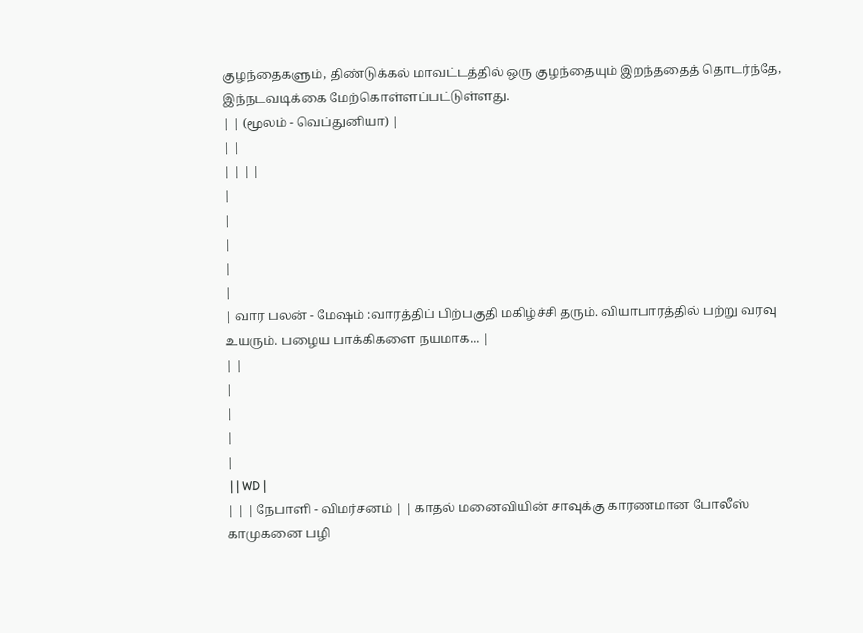குழந்தைகளும், திண்டுக்கல் மாவட்டத்தில் ஒரு குழந்தையும் இறந்ததைத் தொடர்ந்தே, இந்நடவடிக்கை மேற்கொள்ளப்பட்டுள்ளது.
| | (மூலம் - வெப்துனியா) |
| |
| | | |
|
|
|
|
|
| வார பலன் - மேஷம் :வாரத்திப் பிற்பகுதி மகிழ்ச்சி தரும். வியாபாரத்தில் பற்று வரவு உயரும். பழைய பாக்கிகளை நயமாக... |
| |
|
|
|
|
 | | WD |
| | | நேபாளி - விமர்சனம் | | காதல் மனைவியின் சாவுக்கு காரணமான போலீஸ் காமுகனை பழி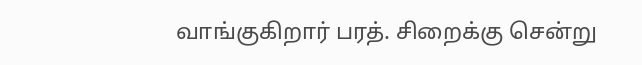வாங்குகிறார் பரத். சிறைக்கு சென்று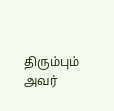திரும்பும் அவர்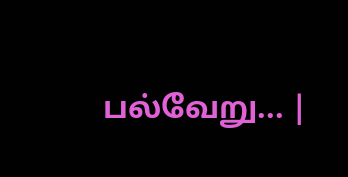பல்வேறு... |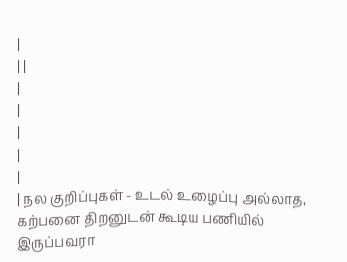|
| |
|
|
|
|
|
| நல குறிப்புகள் - உடல் உழைப்பு அல்லாத, கற்பனை திறனுடன் கூடிய பணியில் இருப்பவரா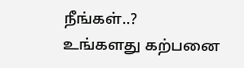நீங்கள்..?
உங்களது கற்பனை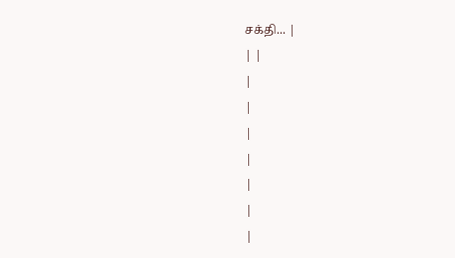சக்தி... |
| |
|
|
|
|
|
|
|